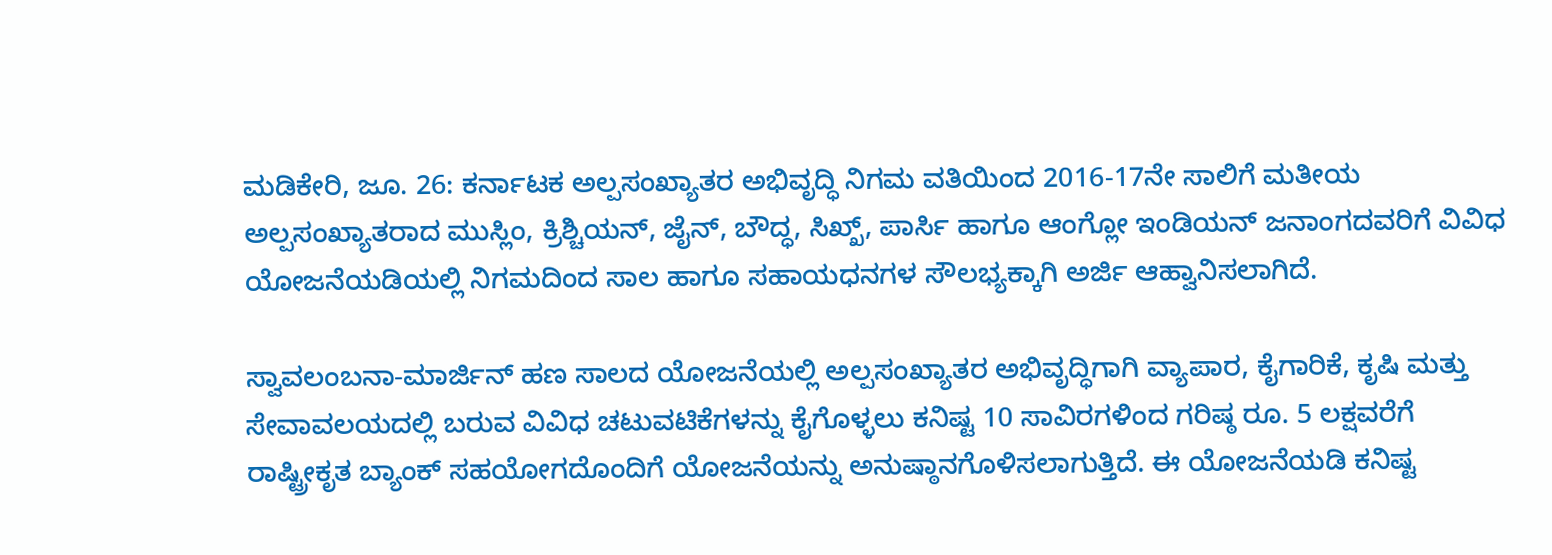ಮಡಿಕೇರಿ, ಜೂ. 26: ಕರ್ನಾಟಕ ಅಲ್ಪಸಂಖ್ಯಾತರ ಅಭಿವೃದ್ಧಿ ನಿಗಮ ವತಿಯಿಂದ 2016-17ನೇ ಸಾಲಿಗೆ ಮತೀಯ ಅಲ್ಪಸಂಖ್ಯಾತರಾದ ಮುಸ್ಲಿಂ, ಕ್ರಿಶ್ಚಿಯನ್, ಜೈನ್, ಬೌದ್ಧ, ಸಿಖ್ಖ್, ಪಾರ್ಸಿ ಹಾಗೂ ಆಂಗ್ಲೋ ಇಂಡಿಯನ್ ಜನಾಂಗದವರಿಗೆ ವಿವಿಧ ಯೋಜನೆಯಡಿಯಲ್ಲಿ ನಿಗಮದಿಂದ ಸಾಲ ಹಾಗೂ ಸಹಾಯಧನಗಳ ಸೌಲಭ್ಯಕ್ಕಾಗಿ ಅರ್ಜಿ ಆಹ್ವಾನಿಸಲಾಗಿದೆ.

ಸ್ವಾವಲಂಬನಾ-ಮಾರ್ಜಿನ್ ಹಣ ಸಾಲದ ಯೋಜನೆಯಲ್ಲಿ ಅಲ್ಪಸಂಖ್ಯಾತರ ಅಭಿವೃದ್ಧಿಗಾಗಿ ವ್ಯಾಪಾರ, ಕೈಗಾರಿಕೆ, ಕೃಷಿ ಮತ್ತು ಸೇವಾವಲಯದಲ್ಲಿ ಬರುವ ವಿವಿಧ ಚಟುವಟಿಕೆಗಳನ್ನು ಕೈಗೊಳ್ಳಲು ಕನಿಷ್ಟ 10 ಸಾವಿರಗಳಿಂದ ಗರಿಷ್ಠ ರೂ. 5 ಲಕ್ಷವರೆಗೆ ರಾಷ್ಟ್ರೀಕೃತ ಬ್ಯಾಂಕ್ ಸಹಯೋಗದೊಂದಿಗೆ ಯೋಜನೆಯನ್ನು ಅನುಷ್ಠಾನಗೊಳಿಸಲಾಗುತ್ತಿದೆ. ಈ ಯೋಜನೆಯಡಿ ಕನಿಷ್ಟ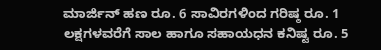ಮಾರ್ಜಿನ್ ಹಣ ರೂ. 6 ಸಾವಿರಗಳಿಂದ ಗರಿಷ್ಠ ರೂ. 1 ಲಕ್ಷಗಳವರೆಗೆ ಸಾಲ ಹಾಗೂ ಸಹಾಯಧನ ಕನಿಷ್ಟ ರೂ. 5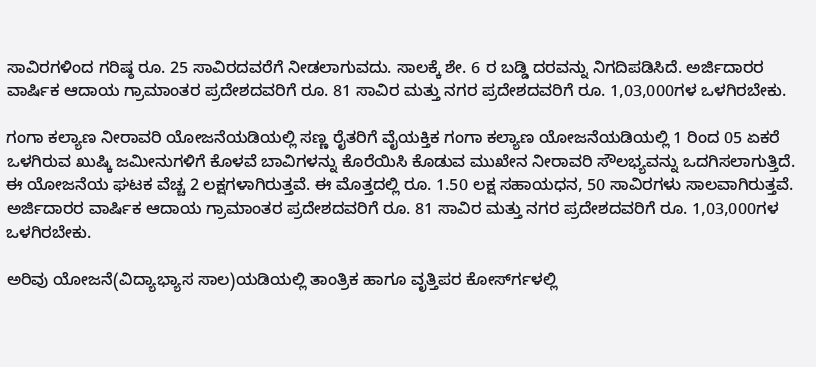ಸಾವಿರಗಳಿಂದ ಗರಿಷ್ಠ ರೂ. 25 ಸಾವಿರದವರೆಗೆ ನೀಡಲಾಗುವದು. ಸಾಲಕ್ಕೆ ಶೇ. 6 ರ ಬಡ್ಡಿ ದರವನ್ನು ನಿಗದಿಪಡಿಸಿದೆ. ಅರ್ಜಿದಾರರ ವಾರ್ಷಿಕ ಆದಾಯ ಗ್ರಾಮಾಂತರ ಪ್ರದೇಶದವರಿಗೆ ರೂ. 81 ಸಾವಿರ ಮತ್ತು ನಗರ ಪ್ರದೇಶದವರಿಗೆ ರೂ. 1,03,000ಗಳ ಒಳಗಿರಬೇಕು.

ಗಂಗಾ ಕಲ್ಯಾಣ ನೀರಾವರಿ ಯೋಜನೆಯಡಿಯಲ್ಲಿ ಸಣ್ಣ ರೈತರಿಗೆ ವೈಯಕ್ತಿಕ ಗಂಗಾ ಕಲ್ಯಾಣ ಯೋಜನೆಯಡಿಯಲ್ಲಿ 1 ರಿಂದ 05 ಏಕರೆ ಒಳಗಿರುವ ಖುಷ್ಕಿ ಜಮೀನುಗಳಿಗೆ ಕೊಳವೆ ಬಾವಿಗಳನ್ನು ಕೊರೆಯಿಸಿ ಕೊಡುವ ಮುಖೇನ ನೀರಾವರಿ ಸೌಲಭ್ಯವನ್ನು ಒದಗಿಸಲಾಗುತ್ತಿದೆ. ಈ ಯೋಜನೆಯ ಘಟಕ ವೆಚ್ಚ 2 ಲಕ್ಷಗಳಾಗಿರುತ್ತವೆ. ಈ ಮೊತ್ತದಲ್ಲಿ ರೂ. 1.50 ಲಕ್ಷ ಸಹಾಯಧನ, 50 ಸಾವಿರಗಳು ಸಾಲವಾಗಿರುತ್ತವೆ. ಅರ್ಜಿದಾರರ ವಾರ್ಷಿಕ ಆದಾಯ ಗ್ರಾಮಾಂತರ ಪ್ರದೇಶದವರಿಗೆ ರೂ. 81 ಸಾವಿರ ಮತ್ತು ನಗರ ಪ್ರದೇಶದವರಿಗೆ ರೂ. 1,03,000ಗಳ ಒಳಗಿರಬೇಕು.

ಅರಿವು ಯೋಜನೆ(ವಿದ್ಯಾಭ್ಯಾಸ ಸಾಲ)ಯಡಿಯಲ್ಲಿ ತಾಂತ್ರಿಕ ಹಾಗೂ ವೃತ್ತಿಪರ ಕೋರ್ಸ್‍ಗಳಲ್ಲಿ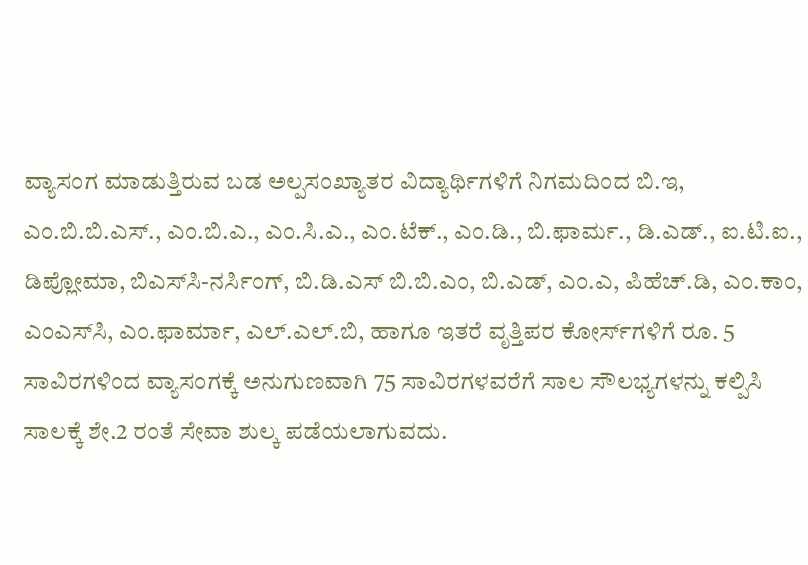ವ್ಯಾಸಂಗ ಮಾಡುತ್ತಿರುವ ಬಡ ಅಲ್ಪಸಂಖ್ಯಾತರ ವಿದ್ಯಾರ್ಥಿಗಳಿಗೆ ನಿಗಮದಿಂದ ಬಿ.ಇ, ಎಂ.ಬಿ.ಬಿ.ಎಸ್., ಎಂ.ಬಿ.ಎ., ಎಂ.ಸಿ.ಎ., ಎಂ.ಟೆಕ್., ಎಂ.ಡಿ., ಬಿ.ಫಾರ್ಮ., ಡಿ.ಎಡ್., ಐ.ಟಿ.ಐ., ಡಿಪ್ಲೋಮಾ, ಬಿಎಸ್‍ಸಿ-ನರ್ಸಿಂಗ್, ಬಿ.ಡಿ.ಎಸ್ ಬಿ.ಬಿ.ಎಂ, ಬಿ.ಎಡ್, ಎಂ.ಎ, ಪಿಹೆಚ್.ಡಿ, ಎಂ.ಕಾಂ, ಎಂಎಸ್‍ಸಿ, ಎಂ.ಫಾರ್ಮಾ, ಎಲ್.ಎಲ್.ಬಿ, ಹಾಗೂ ಇತರೆ ವೃತ್ತಿಪರ ಕೋರ್ಸ್‍ಗಳಿಗೆ ರೂ. 5 ಸಾವಿರಗಳಿಂದ ವ್ಯಾಸಂಗಕ್ಕೆ ಅನುಗುಣವಾಗಿ 75 ಸಾವಿರಗಳವರೆಗೆ ಸಾಲ ಸೌಲಭ್ಯಗಳನ್ನು ಕಲ್ಪಿಸಿ ಸಾಲಕ್ಕೆ ಶೇ.2 ರಂತೆ ಸೇವಾ ಶುಲ್ಕ ಪಡೆಯಲಾಗುವದು.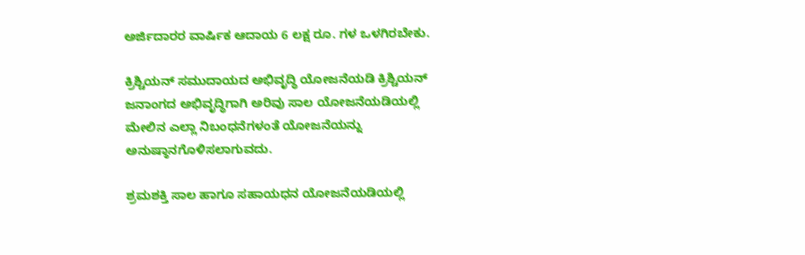ಅರ್ಜಿದಾರರ ವಾರ್ಷಿಕ ಆದಾಯ 6 ಲಕ್ಷ ರೂ. ಗಳ ಒಳಗಿರಬೇಕು.

ಕ್ರಿಶ್ಚಿಯನ್ ಸಮುದಾಯದ ಅಭಿವೃದ್ಧಿ ಯೋಜನೆಯಡಿ ಕ್ರಿಶ್ಚಿಯನ್ ಜನಾಂಗದ ಅಭಿವೃದ್ಧಿಗಾಗಿ ಅರಿವು ಸಾಲ ಯೋಜನೆಯಡಿಯಲ್ಲಿ ಮೇಲಿನ ಎಲ್ಲಾ ನಿಬಂಧನೆಗಳಂತೆ ಯೋಜನೆಯನ್ನು ಅನುಷ್ಠಾನಗೊಳಿಸಲಾಗುವದು.

ಶ್ರಮಶಕ್ತಿ ಸಾಲ ಹಾಗೂ ಸಹಾಯಧನ ಯೋಜನೆಯಡಿಯಲ್ಲಿ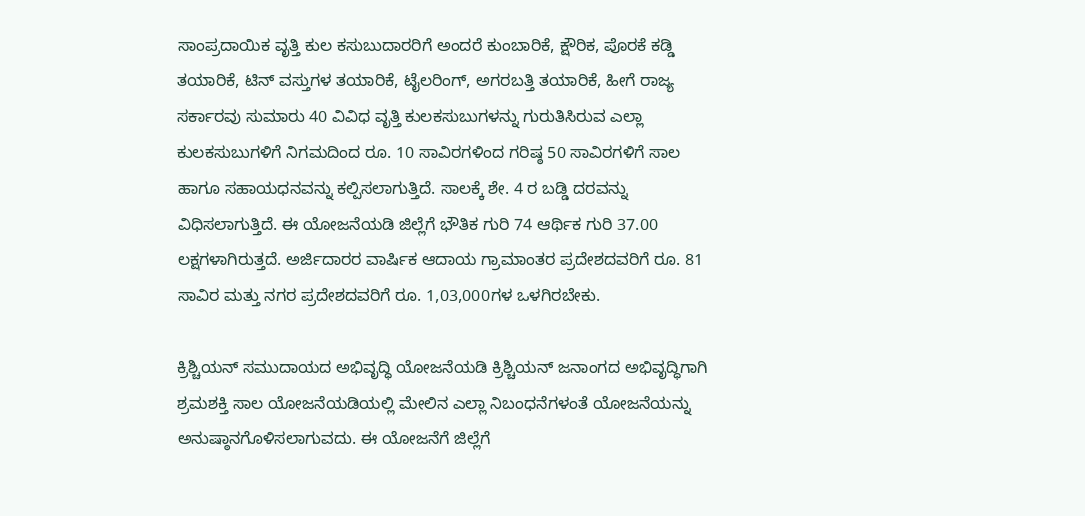ಸಾಂಪ್ರದಾಯಿಕ ವೃತ್ತಿ ಕುಲ ಕಸುಬುದಾರರಿಗೆ ಅಂದರೆ ಕುಂಬಾರಿಕೆ, ಕ್ಷೌರಿಕ, ಪೊರಕೆ ಕಡ್ಡಿ ತಯಾರಿಕೆ, ಟಿನ್ ವಸ್ತುಗಳ ತಯಾರಿಕೆ, ಟೈಲರಿಂಗ್, ಅಗರಬತ್ತಿ ತಯಾರಿಕೆ, ಹೀಗೆ ರಾಜ್ಯ ಸರ್ಕಾರವು ಸುಮಾರು 40 ವಿವಿಧ ವೃತ್ತಿ ಕುಲಕಸುಬುಗಳನ್ನು ಗುರುತಿಸಿರುವ ಎಲ್ಲಾ ಕುಲಕಸುಬುಗಳಿಗೆ ನಿಗಮದಿಂದ ರೂ. 10 ಸಾವಿರಗಳಿಂದ ಗರಿಷ್ಠ 50 ಸಾವಿರಗಳಿಗೆ ಸಾಲ ಹಾಗೂ ಸಹಾಯಧನವನ್ನು ಕಲ್ಪಿಸಲಾಗುತ್ತಿದೆ. ಸಾಲಕ್ಕೆ ಶೇ. 4 ರ ಬಡ್ಡಿ ದರವನ್ನು ವಿಧಿಸಲಾಗುತ್ತಿದೆ. ಈ ಯೋಜನೆಯಡಿ ಜಿಲ್ಲೆಗೆ ಭೌತಿಕ ಗುರಿ 74 ಆರ್ಥಿಕ ಗುರಿ 37.00 ಲಕ್ಷಗಳಾಗಿರುತ್ತದೆ. ಅರ್ಜಿದಾರರ ವಾರ್ಷಿಕ ಆದಾಯ ಗ್ರಾಮಾಂತರ ಪ್ರದೇಶದವರಿಗೆ ರೂ. 81 ಸಾವಿರ ಮತ್ತು ನಗರ ಪ್ರದೇಶದವರಿಗೆ ರೂ. 1,03,000ಗಳ ಒಳಗಿರಬೇಕು.

ಕ್ರಿಶ್ಚಿಯನ್ ಸಮುದಾಯದ ಅಭಿವೃದ್ಧಿ ಯೋಜನೆಯಡಿ ಕ್ರಿಶ್ಚಿಯನ್ ಜನಾಂಗದ ಅಭಿವೃದ್ಧಿಗಾಗಿ ಶ್ರಮಶಕ್ತಿ ಸಾಲ ಯೋಜನೆಯಡಿಯಲ್ಲಿ ಮೇಲಿನ ಎಲ್ಲಾ ನಿಬಂಧನೆಗಳಂತೆ ಯೋಜನೆಯನ್ನು ಅನುಷ್ಠಾನಗೊಳಿಸಲಾಗುವದು. ಈ ಯೋಜನೆಗೆ ಜಿಲ್ಲೆಗೆ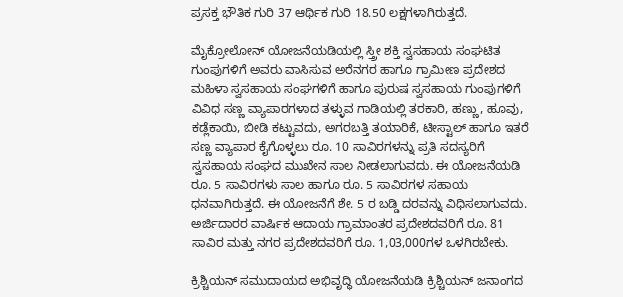ಪ್ರಸಕ್ತ ಭೌತಿಕ ಗುರಿ 37 ಆರ್ಥಿಕ ಗುರಿ 18.50 ಲಕ್ಷಗಳಾಗಿರುತ್ತದೆ.

ಮೈಕ್ರೋಲೋನ್ ಯೋಜನೆಯಡಿಯಲ್ಲಿ ಸ್ತ್ರೀ ಶಕ್ತಿ ಸ್ವಸಹಾಯ ಸಂಘಟಿತ ಗುಂಪುಗಳಿಗೆ ಅವರು ವಾಸಿಸುವ ಅರೆನಗರ ಹಾಗೂ ಗ್ರಾಮೀಣ ಪ್ರದೇಶದ ಮಹಿಳಾ ಸ್ವಸಹಾಯ ಸಂಘಗಳಿಗೆ ಹಾಗೂ ಪುರುಷ ಸ್ವಸಹಾಯ ಗುಂಪುಗಳಿಗೆ ವಿವಿಧ ಸಣ್ಣ ವ್ಯಾಪಾರಗಳಾದ ತಳ್ಳುವ ಗಾಡಿಯಲ್ಲಿ ತರಕಾರಿ, ಹಣ್ಣು, ಹೂವು, ಕಡ್ಲೆಕಾಯಿ, ಬೀಡಿ ಕಟ್ಟುವದು, ಅಗರಬತ್ತಿ ತಯಾರಿಕೆ, ಟೀಸ್ಟಾಲ್ ಹಾಗೂ ಇತರೆ ಸಣ್ಣ ವ್ಯಾಪಾರ ಕೈಗೊಳ್ಳಲು ರೂ. 10 ಸಾವಿರಗಳನ್ನು ಪ್ರತಿ ಸದಸ್ಯರಿಗೆ ಸ್ವಸಹಾಯ ಸಂಘದ ಮುಖೇನ ಸಾಲ ನೀಡಲಾಗುವದು. ಈ ಯೋಜನೆಯಡಿ ರೂ. 5 ಸಾವಿರಗಳು ಸಾಲ ಹಾಗೂ ರೂ. 5 ಸಾವಿರಗಳ ಸಹಾಯ ಧನವಾಗಿರುತ್ತದೆ. ಈ ಯೋಜನೆಗೆ ಶೇ. 5 ರ ಬಡ್ಡಿ ದರವನ್ನು ವಿಧಿಸಲಾಗುವದು. ಅರ್ಜಿದಾರರ ವಾರ್ಷಿಕ ಆದಾಯ ಗ್ರಾಮಾಂತರ ಪ್ರದೇಶದವರಿಗೆ ರೂ. 81 ಸಾವಿರ ಮತ್ತು ನಗರ ಪ್ರದೇಶದವರಿಗೆ ರೂ. 1,03,000ಗಳ ಒಳಗಿರಬೇಕು.

ಕ್ರಿಶ್ಚಿಯನ್ ಸಮುದಾಯದ ಅಭಿವೃದ್ಧಿ ಯೋಜನೆಯಡಿ ಕ್ರಿಶ್ಚಿಯನ್ ಜನಾಂಗದ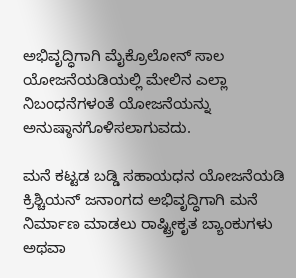ಅಭಿವೃದ್ಧಿಗಾಗಿ ಮೈಕ್ರೊಲೋನ್ ಸಾಲ ಯೋಜನೆಯಡಿಯಲ್ಲಿ ಮೇಲಿನ ಎಲ್ಲಾ ನಿಬಂಧನೆಗಳಂತೆ ಯೋಜನೆಯನ್ನು ಅನುಷ್ಠಾನಗೊಳಿಸಲಾಗುವದು.

ಮನೆ ಕಟ್ಟಡ ಬಡ್ಡಿ ಸಹಾಯಧನ ಯೋಜನೆಯಡಿ ಕ್ರಿಶ್ಚಿಯನ್ ಜನಾಂಗದ ಅಭಿವೃದ್ಧಿಗಾಗಿ ಮನೆ ನಿರ್ಮಾಣ ಮಾಡಲು ರಾಷ್ಟ್ರೀಕೃತ ಬ್ಯಾಂಕುಗಳು ಅಥವಾ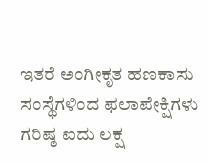ಇತರೆ ಅಂಗೀಕೃತ ಹಣಕಾಸು ಸಂಸ್ಥೆಗಳಿಂದ ಫಲಾಪೇಕ್ಷಿಗಳು ಗರಿಷ್ಠ ಐದು ಲಕ್ಷ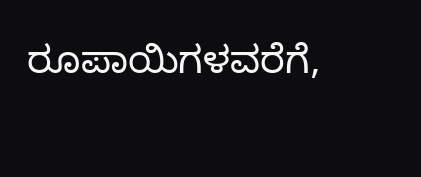ರೂಪಾಯಿಗಳವರೆಗೆ,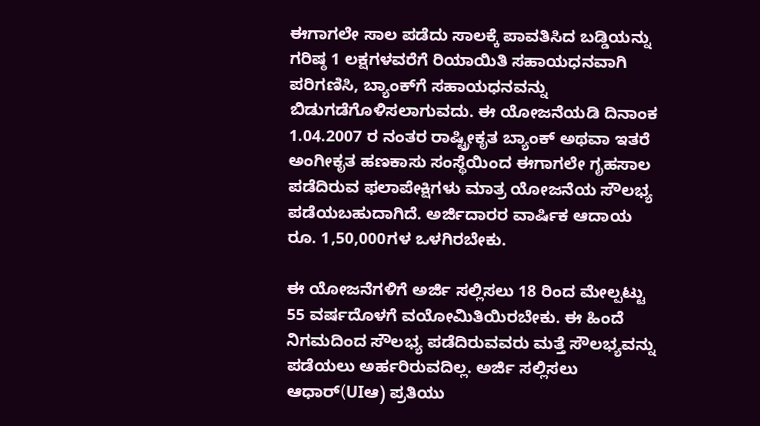ಈಗಾಗಲೇ ಸಾಲ ಪಡೆದು ಸಾಲಕ್ಕೆ ಪಾವತಿಸಿದ ಬಡ್ಡಿಯನ್ನು ಗರಿಷ್ಠ 1 ಲಕ್ಷಗಳವರೆಗೆ ರಿಯಾಯಿತಿ ಸಹಾಯಧನವಾಗಿ ಪರಿಗಣಿಸಿ, ಬ್ಯಾಂಕ್‍ಗೆ ಸಹಾಯಧನವನ್ನು ಬಿಡುಗಡೆಗೊಳಿಸಲಾಗುವದು. ಈ ಯೋಜನೆಯಡಿ ದಿನಾಂಕ 1.04.2007 ರ ನಂತರ ರಾಷ್ಟ್ರೀಕೃತ ಬ್ಯಾಂಕ್ ಅಥವಾ ಇತರೆ ಅಂಗೀಕೃತ ಹಣಕಾಸು ಸಂಸ್ಥೆಯಿಂದ ಈಗಾಗಲೇ ಗೃಹಸಾಲ ಪಡೆದಿರುವ ಫಲಾಪೇಕ್ಷಿಗಳು ಮಾತ್ರ ಯೋಜನೆಯ ಸೌಲಭ್ಯ ಪಡೆಯಬಹುದಾಗಿದೆ. ಅರ್ಜಿದಾರರ ವಾರ್ಷಿಕ ಆದಾಯ ರೂ. 1,50,000ಗಳ ಒಳಗಿರಬೇಕು.

ಈ ಯೋಜನೆಗಳಿಗೆ ಅರ್ಜಿ ಸಲ್ಲಿಸಲು 18 ರಿಂದ ಮೇಲ್ಪಟ್ಟು 55 ವರ್ಷದೊಳಗೆ ವಯೋಮಿತಿಯಿರಬೇಕು. ಈ ಹಿಂದೆ ನಿಗಮದಿಂದ ಸೌಲಭ್ಯ ಪಡೆದಿರುವವರು ಮತ್ತೆ ಸೌಲಭ್ಯವನ್ನು ಪಡೆಯಲು ಅರ್ಹರಿರುವದಿಲ್ಲ. ಅರ್ಜಿ ಸಲ್ಲಿಸಲು ಆಧಾರ್(UIಆ) ಪ್ರತಿಯು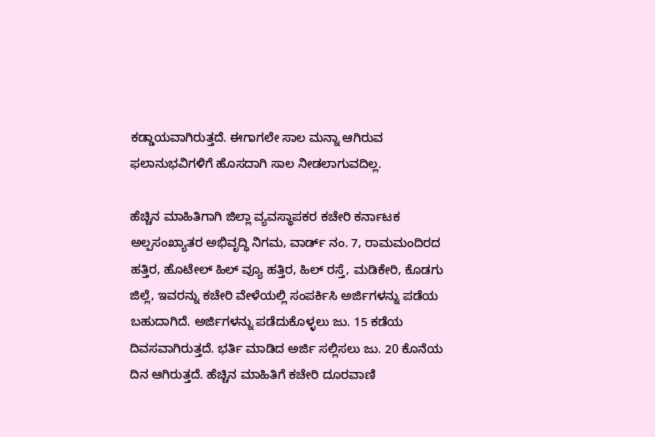ಕಡ್ಡಾಯವಾಗಿರುತ್ತದೆ. ಈಗಾಗಲೇ ಸಾಲ ಮನ್ನಾ ಆಗಿರುವ ಫಲಾನುಭವಿಗಳಿಗೆ ಹೊಸದಾಗಿ ಸಾಲ ನೀಡಲಾಗುವದಿಲ್ಲ.

ಹೆಚ್ಚಿನ ಮಾಹಿತಿಗಾಗಿ ಜಿಲ್ಲಾ ವ್ಯವಸ್ಥಾಪಕರ ಕಚೇರಿ ಕರ್ನಾಟಕ ಅಲ್ಪಸಂಖ್ಯಾತರ ಅಭಿವೃದ್ಧಿ ನಿಗಮ, ವಾರ್ಡ್ ನಂ. 7, ರಾಮಮಂದಿರದ ಹತ್ತಿರ, ಹೊಟೇಲ್ ಹಿಲ್ ವ್ಯೂ ಹತ್ತಿರ, ಹಿಲ್ ರಸ್ತೆ, ಮಡಿಕೇರಿ, ಕೊಡಗು ಜಿಲ್ಲೆ, ಇವರನ್ನು ಕಚೇರಿ ವೇಳೆಯಲ್ಲಿ ಸಂಪರ್ಕಿಸಿ ಅರ್ಜಿಗಳನ್ನು ಪಡೆಯ ಬಹುದಾಗಿದೆ. ಅರ್ಜಿಗಳನ್ನು ಪಡೆದುಕೊಳ್ಳಲು ಜು. 15 ಕಡೆಯ ದಿವಸವಾಗಿರುತ್ತದೆ. ಭರ್ತಿ ಮಾಡಿದ ಅರ್ಜಿ ಸಲ್ಲಿಸಲು ಜು. 20 ಕೊನೆಯ ದಿನ ಆಗಿರುತ್ತದೆ. ಹೆಚ್ಚಿನ ಮಾಹಿತಿಗೆ ಕಚೇರಿ ದೂರವಾಣಿ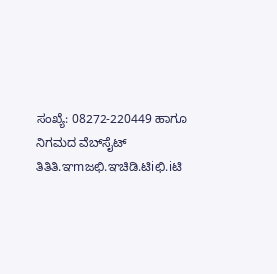ಸಂಖ್ಯೆ: 08272-220449 ಹಾಗೂ ನಿಗಮದ ವೆಬ್‍ಸೈಟ್ ತಿತಿತಿ.ಞmಜಛಿ.ಞಚಿಡಿ.ಟಿiಛಿ.iಟಿ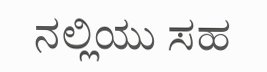ನಲ್ಲಿಯು ಸಹ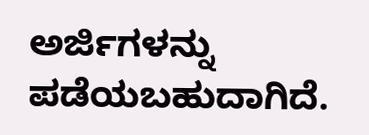ಅರ್ಜಿಗಳನ್ನು ಪಡೆಯಬಹುದಾಗಿದೆ.